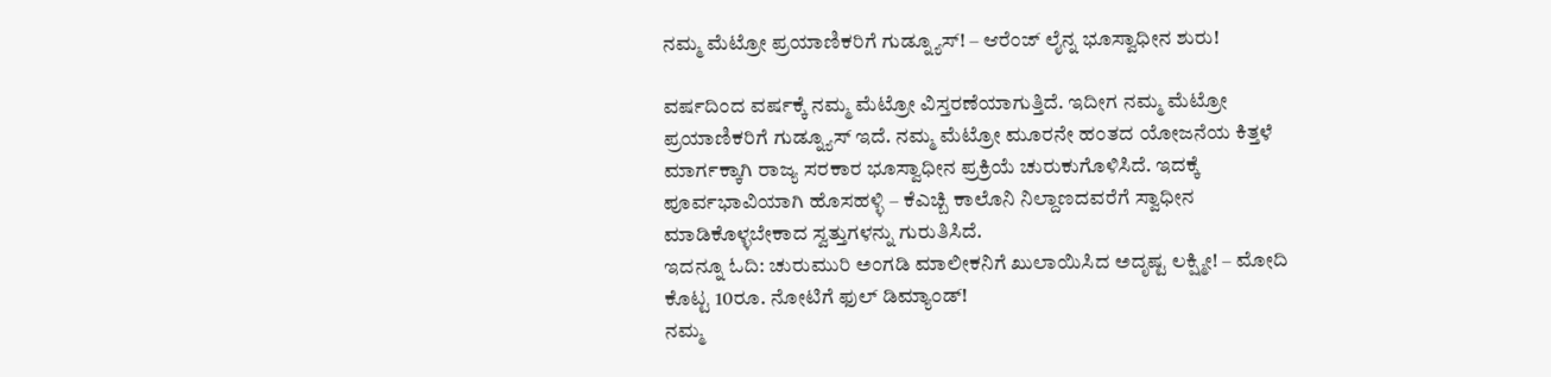ನಮ್ಮ ಮೆಟ್ರೋ ಪ್ರಯಾಣಿಕರಿಗೆ ಗುಡ್ನ್ಯೂಸ್! – ಆರೆಂಜ್ ಲೈನ್ನ ಭೂಸ್ವಾಧೀನ ಶುರು!

ವರ್ಷದಿಂದ ವರ್ಷಕ್ಕೆ ನಮ್ಮ ಮೆಟ್ರೋ ವಿಸ್ತರಣೆಯಾಗುತ್ತಿದೆ. ಇದೀಗ ನಮ್ಮ ಮೆಟ್ರೋ ಪ್ರಯಾಣಿಕರಿಗೆ ಗುಡ್ನ್ಯೂಸ್ ಇದೆ. ನಮ್ಮ ಮೆಟ್ರೋ ಮೂರನೇ ಹಂತದ ಯೋಜನೆಯ ಕಿತ್ತಳೆ ಮಾರ್ಗಕ್ಕಾಗಿ ರಾಜ್ಯ ಸರಕಾರ ಭೂಸ್ವಾಧೀನ ಪ್ರಕ್ರಿಯೆ ಚುರುಕುಗೊಳಿಸಿದೆ. ಇದಕ್ಕೆ ಪೂರ್ವಭಾವಿಯಾಗಿ ಹೊಸಹಳ್ಳಿ – ಕೆಎಚ್ಬಿ ಕಾಲೊನಿ ನಿಲ್ದಾಣದವರೆಗೆ ಸ್ವಾಧೀನ ಮಾಡಿಕೊಳ್ಳಬೇಕಾದ ಸ್ವತ್ತುಗಳನ್ನು ಗುರುತಿಸಿದೆ.
ಇದನ್ನೂ ಓದಿ: ಚುರುಮುರಿ ಅಂಗಡಿ ಮಾಲೀಕನಿಗೆ ಖುಲಾಯಿಸಿದ ಅದೃಷ್ಟ ಲಕ್ಷ್ಮೀ! – ಮೋದಿ ಕೊಟ್ಟ 10ರೂ. ನೋಟಿಗೆ ಫುಲ್ ಡಿಮ್ಯಾಂಡ್!
ನಮ್ಮ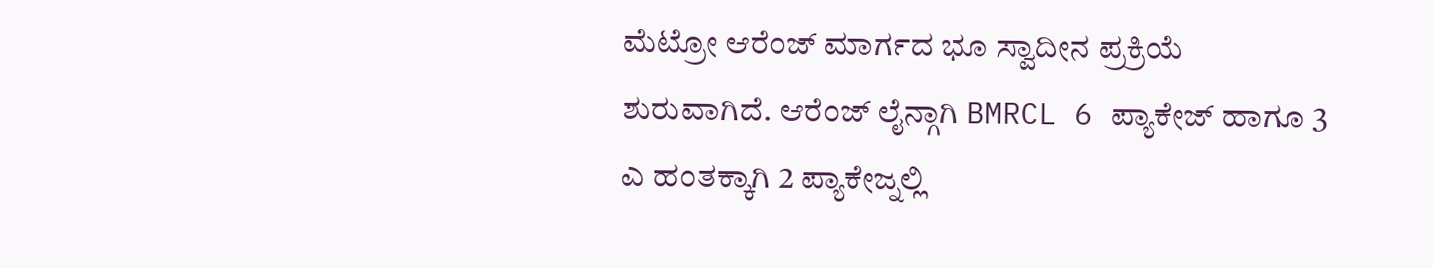ಮೆಟ್ರೋ ಆರೆಂಜ್ ಮಾರ್ಗದ ಭೂ ಸ್ವಾದೀನ ಪ್ರಕ್ರಿಯೆ ಶುರುವಾಗಿದೆ. ಆರೆಂಜ್ ಲೈನ್ಗಾಗಿ BMRCL 6 ಪ್ಯಾಕೇಜ್ ಹಾಗೂ 3 ಎ ಹಂತಕ್ಕಾಗಿ 2 ಪ್ಯಾಕೇಜ್ನಲ್ಲಿ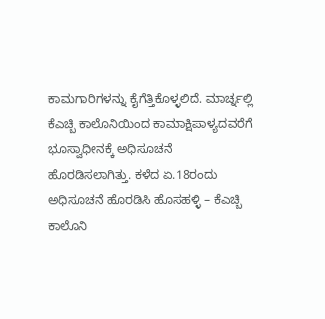ಕಾಮಗಾರಿಗಳನ್ನು ಕೈಗೆತ್ತಿಕೊಳ್ಳಲಿದೆ. ಮಾರ್ಚ್ನಲ್ಲಿ ಕೆಎಚ್ಬಿ ಕಾಲೊನಿಯಿಂದ ಕಾಮಾಕ್ಷಿಪಾಳ್ಯದವರೆಗೆ ಭೂಸ್ವಾಧೀನಕ್ಕೆ ಅಧಿಸೂಚನೆ ಹೊರಡಿಸಲಾಗಿತ್ತು. ಕಳೆದ ಏ.18ರಂದು ಅಧಿಸೂಚನೆ ಹೊರಡಿಸಿ ಹೊಸಹಳ್ಳಿ – ಕೆಎಚ್ಬಿ ಕಾಲೊನಿ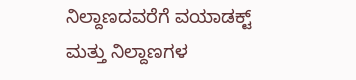ನಿಲ್ದಾಣದವರೆಗೆ ವಯಾಡಕ್ಟ್ ಮತ್ತು ನಿಲ್ದಾಣಗಳ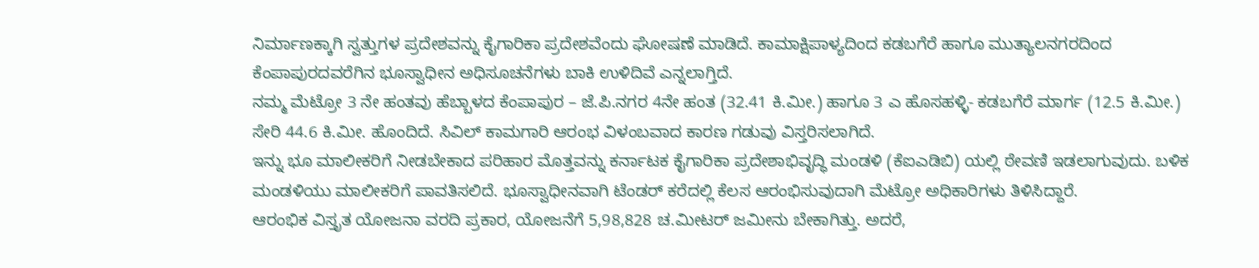ನಿರ್ಮಾಣಕ್ಕಾಗಿ ಸ್ವತ್ತುಗಳ ಪ್ರದೇಶವನ್ನು ಕೈಗಾರಿಕಾ ಪ್ರದೇಶವೆಂದು ಘೋಷಣೆ ಮಾಡಿದೆ. ಕಾಮಾಕ್ಷಿಪಾಳ್ಯದಿಂದ ಕಡಬಗೆರೆ ಹಾಗೂ ಮುತ್ಯಾಲನಗರದಿಂದ ಕೆಂಪಾಪುರದವರೆಗಿನ ಭೂಸ್ವಾಧೀನ ಅಧಿಸೂಚನೆಗಳು ಬಾಕಿ ಉಳಿದಿವೆ ಎನ್ನಲಾಗ್ತಿದೆ.
ನಮ್ಮ ಮೆಟ್ರೋ 3 ನೇ ಹಂತವು ಹೆಬ್ಬಾಳದ ಕೆಂಪಾಪುರ – ಜೆ.ಪಿ.ನಗರ 4ನೇ ಹಂತ (32.41 ಕಿ.ಮೀ.) ಹಾಗೂ 3 ಎ ಹೊಸಹಳ್ಳಿ- ಕಡಬಗೆರೆ ಮಾರ್ಗ (12.5 ಕಿ.ಮೀ.) ಸೇರಿ 44.6 ಕಿ.ಮೀ. ಹೊಂದಿದೆ. ಸಿವಿಲ್ ಕಾಮಗಾರಿ ಆರಂಭ ವಿಳಂಬವಾದ ಕಾರಣ ಗಡುವು ವಿಸ್ತರಿಸಲಾಗಿದೆ.
ಇನ್ನು ಭೂ ಮಾಲೀಕರಿಗೆ ನೀಡಬೇಕಾದ ಪರಿಹಾರ ಮೊತ್ತವನ್ನು ಕರ್ನಾಟಕ ಕೈಗಾರಿಕಾ ಪ್ರದೇಶಾಭಿವೃದ್ಧಿ ಮಂಡಳಿ (ಕೆಐಎಡಿಬಿ) ಯಲ್ಲಿ ಠೇವಣಿ ಇಡಲಾಗುವುದು. ಬಳಿಕ ಮಂಡಳಿಯು ಮಾಲೀಕರಿಗೆ ಪಾವತಿಸಲಿದೆ. ಭೂಸ್ವಾಧೀನವಾಗಿ ಟೆಂಡರ್ ಕರೆದಲ್ಲಿ ಕೆಲಸ ಆರಂಭಿಸುವುದಾಗಿ ಮೆಟ್ರೋ ಅಧಿಕಾರಿಗಳು ತಿಳಿಸಿದ್ದಾರೆ.
ಆರಂಭಿಕ ವಿಸ್ತೃತ ಯೋಜನಾ ವರದಿ ಪ್ರಕಾರ, ಯೋಜನೆಗೆ 5,98,828 ಚ.ಮೀಟರ್ ಜಮೀನು ಬೇಕಾಗಿತ್ತು. ಅದರೆ,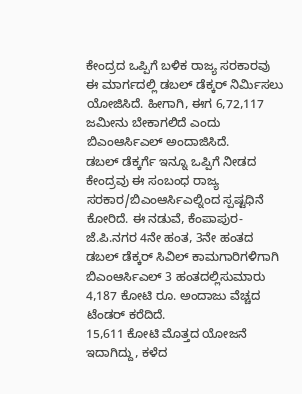ಕೇಂದ್ರದ ಒಪ್ಪಿಗೆ ಬಳಿಕ ರಾಜ್ಯ ಸರಕಾರವು ಈ ಮಾರ್ಗದಲ್ಲಿ ಡಬಲ್ ಡೆಕ್ಕರ್ ನಿರ್ಮಿಸಲು ಯೋಜಿಸಿದೆ. ಹೀಗಾಗಿ, ಈಗ 6,72,117 ಜಮೀನು ಬೇಕಾಗಲಿದೆ ಎಂದು ಬಿಎಂಆರ್ಸಿಎಲ್ ಅಂದಾಜಿಸಿದೆ.
ಡಬಲ್ ಡೆಕ್ಕರ್ಗೆ ಇನ್ನೂ ಒಪ್ಪಿಗೆ ನೀಡದ ಕೇಂದ್ರವು ಈ ಸಂಬಂಧ ರಾಜ್ಯ ಸರಕಾರ/ಬಿಎಂಆರ್ಸಿಎಲ್ನಿಂದ ಸ್ಪಷ್ಟಧಿನೆ ಕೋರಿದೆ. ಈ ನಡುವೆ, ಕೆಂಪಾಪುರ-ಜೆ.ಪಿ.ನಗರ 4ನೇ ಹಂತ, 3ನೇ ಹಂತದ ಡಬಲ್ ಡೆಕ್ಕರ್ ಸಿವಿಲ್ ಕಾಮಗಾರಿಗಳಿಗಾಗಿ ಬಿಎಂಆರ್ಸಿಎಲ್ 3 ಹಂತದಲ್ಲಿಸುಮಾರು 4,187 ಕೋಟಿ ರೂ. ಅಂದಾಜು ವೆಚ್ಚದ ಟೆಂಡರ್ ಕರೆದಿದೆ.
15,611 ಕೋಟಿ ಮೊತ್ತದ ಯೋಜನೆ ಇದಾಗಿದ್ದು, ಕಳೆದ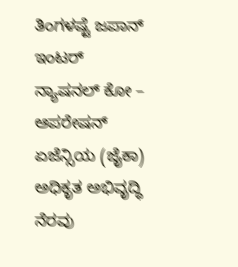ತಿಂಗಳಷ್ಟೆ ಜಪಾನ್ ಇಂಟರ್ ನ್ಯಾಷನಲ್ ಕೋ – ಆಪರೇಷನ್ ಏಜೆನ್ಸಿಯ (ಜೈಕಾ) ಅಧಿಕೃತ ಅಭಿವೃದ್ಧಿ ನೆರವು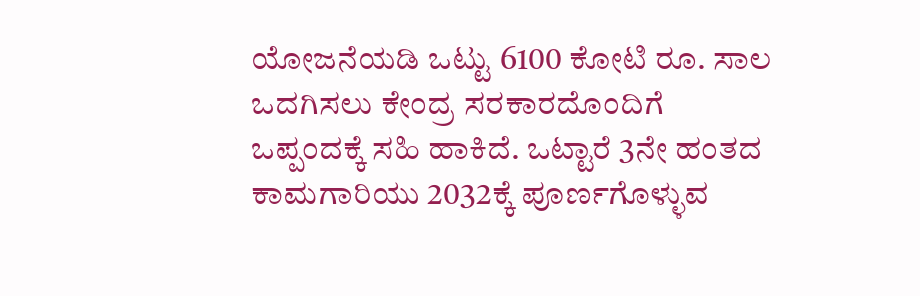ಯೋಜನೆಯಡಿ ಒಟ್ಟು 6100 ಕೋಟಿ ರೂ. ಸಾಲ ಒದಗಿಸಲು ಕೇಂದ್ರ ಸರಕಾರದೊಂದಿಗೆ ಒಪ್ಪಂದಕ್ಕೆ ಸಹಿ ಹಾಕಿದೆ. ಒಟ್ಟಾರೆ 3ನೇ ಹಂತದ ಕಾಮಗಾರಿಯು 2032ಕ್ಕೆ ಪೂರ್ಣಗೊಳ್ಳುವ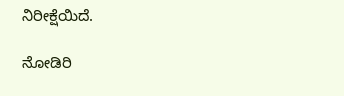ನಿರೀಕ್ಷೆಯಿದೆ.

ನೋಡಿರಿ